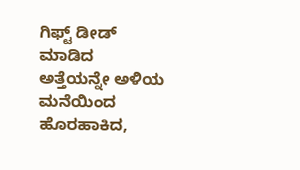ಗಿಫ್ಟ್ ಡೀಡ್ ಮಾಡಿದ ಅತ್ತೆಯನ್ನೇ ಅಳಿಯ ಮನೆಯಿಂದ ಹೊರಹಾಕಿದ,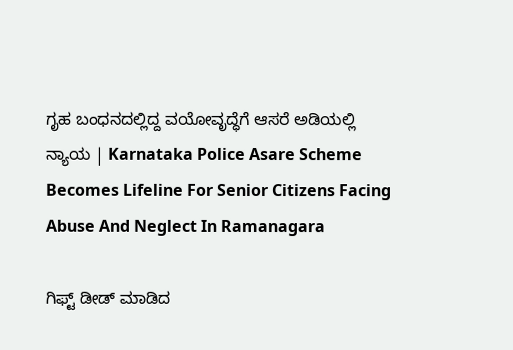ಗೃಹ ಬಂಧನದಲ್ಲಿದ್ದ ವಯೋವೃದ್ಧೆಗೆ ಆಸರೆ ಅಡಿಯಲ್ಲಿ ನ್ಯಾಯ | Karnataka Police Asare Scheme Becomes Lifeline For Senior Citizens Facing Abuse And Neglect In Ramanagara

ಗಿಫ್ಟ್ ಡೀಡ್ ಮಾಡಿದ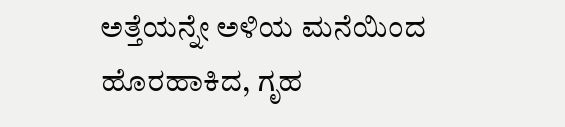ಅತ್ತೆಯನ್ನೇ ಅಳಿಯ ಮನೆಯಿಂದ ಹೊರಹಾಕಿದ, ಗೃಹ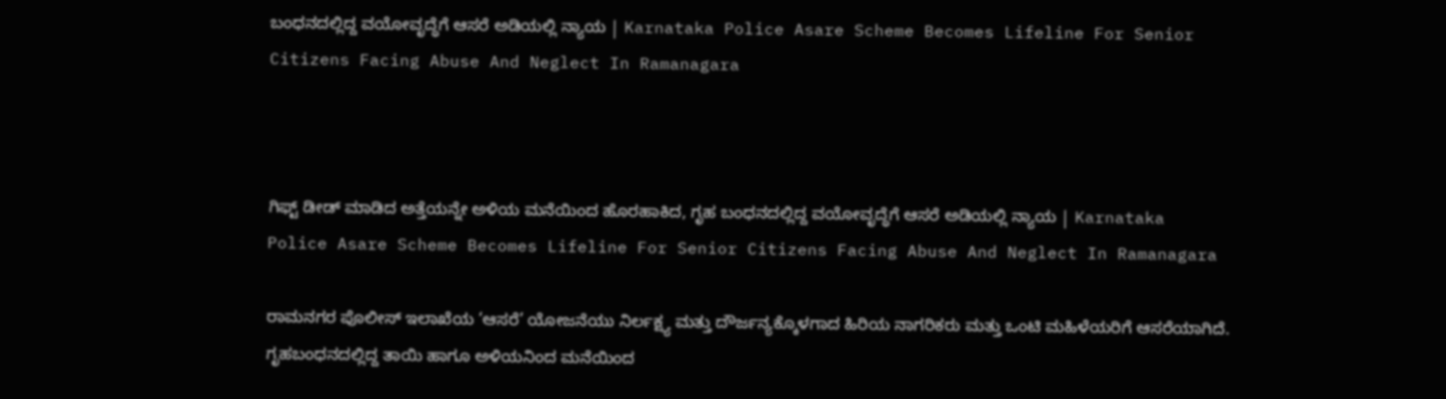ಬಂಧನದಲ್ಲಿದ್ದ ವಯೋವೃದ್ಧೆಗೆ ಆಸರೆ ಅಡಿಯಲ್ಲಿ ನ್ಯಾಯ | Karnataka Police Asare Scheme Becomes Lifeline For Senior Citizens Facing Abuse And Neglect In Ramanagara



ಗಿಫ್ಟ್ ಡೀಡ್ ಮಾಡಿದ ಅತ್ತೆಯನ್ನೇ ಅಳಿಯ ಮನೆಯಿಂದ ಹೊರಹಾಕಿದ, ಗೃಹ ಬಂಧನದಲ್ಲಿದ್ದ ವಯೋವೃದ್ಧೆಗೆ ಆಸರೆ ಅಡಿಯಲ್ಲಿ ನ್ಯಾಯ | Karnataka Police Asare Scheme Becomes Lifeline For Senior Citizens Facing Abuse And Neglect In Ramanagara

ರಾಮನಗರ ಪೊಲೀಸ್ ಇಲಾಖೆಯ ‘ಆಸರೆ’ ಯೋಜನೆಯು ನಿರ್ಲಕ್ಷ್ಯ ಮತ್ತು ದೌರ್ಜನ್ಯಕ್ಕೊಳಗಾದ ಹಿರಿಯ ನಾಗರಿಕರು ಮತ್ತು ಒಂಟಿ ಮಹಿಳೆಯರಿಗೆ ಆಸರೆಯಾಗಿದೆ. ಗೃಹಬಂಧನದಲ್ಲಿದ್ದ ತಾಯಿ ಹಾಗೂ ಅಳಿಯನಿಂದ ಮನೆಯಿಂದ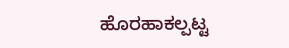ಹೊರಹಾಕಲ್ಪಟ್ಟ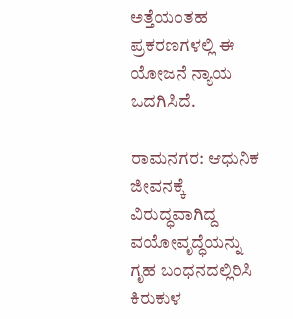ಅತ್ತೆಯಂತಹ ಪ್ರಕರಣಗಳಲ್ಲಿ ಈ ಯೋಜನೆ ನ್ಯಾಯ ಒದಗಿಸಿದೆ.

ರಾಮನಗರ: ಆಧುನಿಕ ಜೀವನಕ್ಕೆ ವಿರುದ್ಧವಾಗಿದ್ದ ವಯೋವೃದ್ಧೆಯನ್ನು ಗೃಹ ಬಂಧನದಲ್ಲಿರಿಸಿ ಕಿರುಕುಳ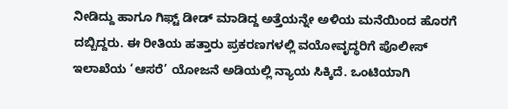ನೀಡಿದ್ದು ಹಾಗೂ ಗಿಫ್ಟ್ ಡೀಡ್ ಮಾಡಿದ್ದ ಅತ್ತೆಯನ್ನೇ ಅಳಿಯ ಮನೆಯಿಂದ ಹೊರಗೆ ದಬ್ಬಿದ್ದರು. ಈ ರೀತಿಯ ಹತ್ತಾರು ಪ್ರಕರಣಗಳಲ್ಲಿ ವಯೋವೃದ್ಧರಿಗೆ ಪೊಲೀಸ್ ಇಲಾಖೆಯ ‘ಆಸರೆ’ ಯೋಜನೆ ಅಡಿಯಲ್ಲಿ ನ್ಯಾಯ ಸಿಕ್ಕಿದೆ. ಒಂಟಿಯಾಗಿ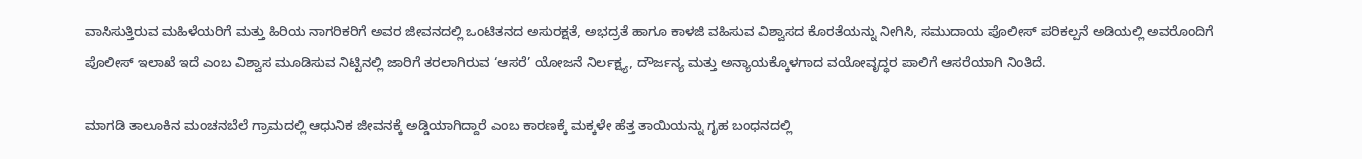ವಾಸಿಸುತ್ತಿರುವ ಮಹಿಳೆಯರಿಗೆ ಮತ್ತು ಹಿರಿಯ ನಾಗರಿಕರಿಗೆ ಅವರ ಜೀವನದಲ್ಲಿ ಒಂಟಿತನದ ಅಸುರಕ್ಷತೆ, ಅಭದ್ರತೆ ಹಾಗೂ ಕಾಳಜಿ ವಹಿಸುವ ವಿಶ್ವಾಸದ ಕೊರತೆಯನ್ನು ನೀಗಿಸಿ, ಸಮುದಾಯ ಪೊಲೀಸ್ ಪರಿಕಲ್ಪನೆ ಅಡಿಯಲ್ಲಿ ಅವರೊಂದಿಗೆ ಪೊಲೀಸ್ ಇಲಾಖೆ ಇದೆ ಎಂಬ ವಿಶ್ವಾಸ ಮೂಡಿಸುವ ನಿಟ್ಟಿನಲ್ಲಿ ಜಾರಿಗೆ ತರಲಾಗಿರುವ ‘ಆಸರೆ’ ಯೋಜನೆ ನಿರ್ಲಕ್ಷ್ಯ, ದೌರ್ಜನ್ಯ ಮತ್ತು ಅನ್ಯಾಯಕ್ಕೊಳಗಾದ ವಯೋವೃದ್ಧರ ಪಾಲಿಗೆ ಆಸರೆಯಾಗಿ ನಿಂತಿದೆ.

ಮಾಗಡಿ ತಾಲೂಕಿನ ಮಂಚನಬೆಲೆ ಗ್ರಾಮದಲ್ಲಿ ಆಧುನಿಕ ಜೀವನಕ್ಕೆ ಅಡ್ಡಿಯಾಗಿದ್ದಾರೆ ಎಂಬ ಕಾರಣಕ್ಕೆ ಮಕ್ಕಳೇ ಹೆತ್ತ ತಾಯಿಯನ್ನು ಗೃಹ ಬಂಧನದಲ್ಲಿ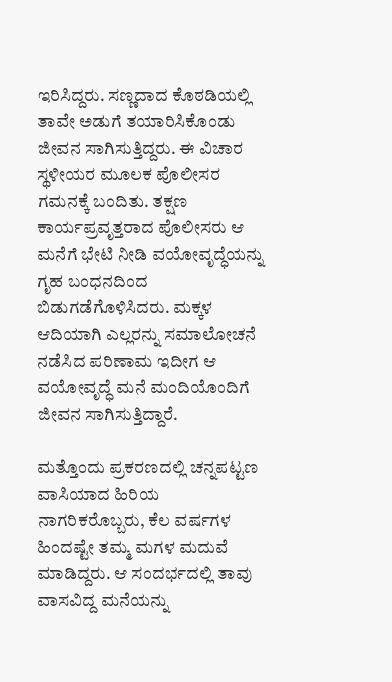ಇರಿಸಿದ್ದರು. ಸಣ್ಣದಾದ ಕೊಠಡಿಯಲ್ಲಿ ತಾವೇ ಅಡುಗೆ ತಯಾರಿಸಿಕೊಂಡು ಜೀವನ ಸಾಗಿಸುತ್ತಿದ್ದರು. ಈ ವಿಚಾರ ಸ್ಥಳೀಯರ ಮೂಲಕ ಪೊಲೀಸರ ಗಮನಕ್ಕೆ ಬಂದಿತು. ತಕ್ಷಣ ಕಾರ್ಯಪ್ರವೃತ್ತರಾದ ಪೊಲೀಸರು ಆ ಮನೆಗೆ ಭೇಟಿ ನೀಡಿ ವಯೋವೃದ್ಧೆಯನ್ನು ಗೃಹ ಬಂಧನದಿಂದ ಬಿಡುಗಡೆಗೊಳಿಸಿದರು. ಮಕ್ಕಳ ಆದಿಯಾಗಿ ಎಲ್ಲರನ್ನು ಸಮಾಲೋಚನೆ ನಡೆಸಿದ ಪರಿಣಾಮ ಇದೀಗ ಆ ವಯೋವೃದ್ಧೆ ಮನೆ ಮಂದಿಯೊಂದಿಗೆ ಜೀವನ ಸಾಗಿಸುತ್ತಿದ್ದಾರೆ.

ಮತ್ತೊಂದು ಪ್ರಕರಣದಲ್ಲಿ ಚನ್ನಪಟ್ಟಣ ವಾಸಿಯಾದ ಹಿರಿಯ ನಾಗರಿಕರೊಬ್ಬರು, ಕೆಲ ವರ್ಷಗಳ ಹಿಂದಷ್ಟೇ ತಮ್ಮ ಮಗಳ ಮದುವೆ ಮಾಡಿದ್ದರು. ಆ ಸಂದರ್ಭದಲ್ಲಿ ತಾವು ವಾಸವಿದ್ದ ಮನೆಯನ್ನು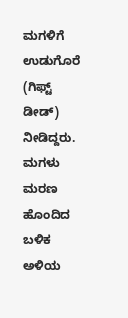ಮಗಳಿಗೆ ಉಡುಗೊರೆ (ಗಿಫ್ಟ್ ಡೀಡ್) ನೀಡಿದ್ದರು. ಮಗಳು ಮರಣ ಹೊಂದಿದ ಬಳಿಕ ಅಳಿಯ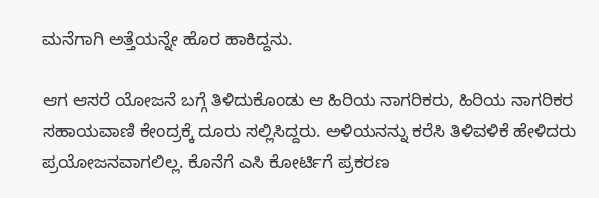ಮನೆಗಾಗಿ ಅತ್ತೆಯನ್ನೇ ಹೊರ ಹಾಕಿದ್ದನು.

ಆಗ ಆಸರೆ ಯೋಜನೆ ಬಗ್ಗೆ ತಿಳಿದುಕೊಂಡು ಆ ಹಿರಿಯ ನಾಗರಿಕರು, ಹಿರಿಯ ನಾಗರಿಕರ ಸಹಾಯವಾಣಿ ಕೇಂದ್ರಕ್ಕೆ ದೂರು ಸಲ್ಲಿಸಿದ್ದರು. ಅಳಿಯನನ್ನು ಕರೆಸಿ ತಿಳಿವಳಿಕೆ ಹೇಳಿದರು ಪ್ರಯೋಜನವಾಗಲಿಲ್ಲ. ಕೊನೆಗೆ ಎಸಿ ಕೋರ್ಟಿಗೆ ಪ್ರಕರಣ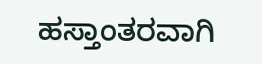ಹಸ್ತಾಂತರವಾಗಿ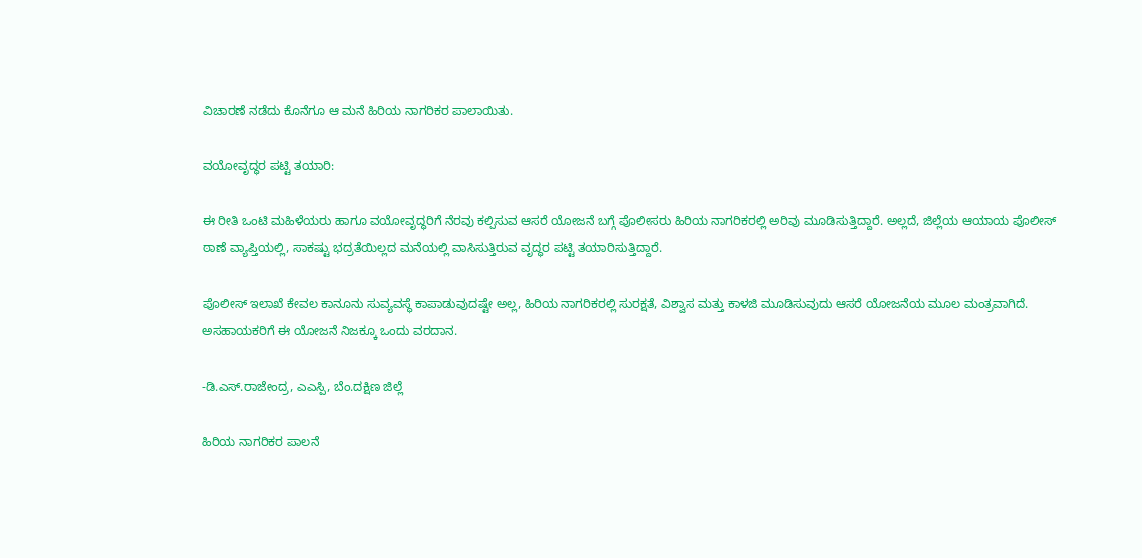ವಿಚಾರಣೆ ನಡೆದು ಕೊನೆಗೂ ಆ ಮನೆ ಹಿರಿಯ ನಾಗರಿಕರ ಪಾಲಾಯಿತು.

ವಯೋವೃದ್ಧರ ಪಟ್ಟಿ ತಯಾರಿ:

ಈ ರೀತಿ ಒಂಟಿ ಮಹಿಳೆಯರು ಹಾಗೂ ವಯೋವೃದ್ಧರಿಗೆ ನೆರವು ಕಲ್ಪಿಸುವ ಆಸರೆ ಯೋಜನೆ ಬಗ್ಗೆ ಪೊಲೀಸರು ಹಿರಿಯ ನಾಗರಿಕರಲ್ಲಿ ಅರಿವು ಮೂಡಿಸುತ್ತಿದ್ದಾರೆ. ಅಲ್ಲದೆ, ಜಿಲ್ಲೆಯ ಆಯಾಯ ಪೊಲೀಸ್‌ ಠಾಣೆ ವ್ಯಾಪ್ತಿಯಲ್ಲಿ, ಸಾಕಷ್ಟು ಭದ್ರತೆಯಿಲ್ಲದ ಮನೆಯಲ್ಲಿ ವಾಸಿಸುತ್ತಿರುವ ವೃದ್ಧರ ಪಟ್ಟಿ ತಯಾರಿಸುತ್ತಿದ್ದಾರೆ.

ಪೊಲೀಸ್ ಇಲಾಖೆ ಕೇವಲ ಕಾನೂನು ಸುವ್ಯವಸ್ಥೆ ಕಾಪಾಡುವುದಷ್ಟೇ ಅಲ್ಲ, ಹಿರಿಯ ನಾಗರಿಕರಲ್ಲಿ ಸುರಕ್ಷತೆ, ವಿಶ್ವಾಸ ಮತ್ತು ಕಾಳಜಿ ಮೂಡಿಸುವುದು ಆಸರೆ ಯೋಜನೆಯ ಮೂಲ ಮಂತ್ರವಾಗಿದೆ. ಅಸಹಾಯಕರಿಗೆ ಈ ಯೋಜನೆ ನಿಜಕ್ಕೂ ಒಂದು ವರದಾನ.

-ಡಿ.ಎಸ್.ರಾಜೇಂದ್ರ, ಎಎಸ್ಪಿ, ಬೆಂ.ದಕ್ಷಿಣ ಜಿಲ್ಲೆ

ಹಿರಿಯ ನಾಗರಿಕರ ಪಾಲನೆ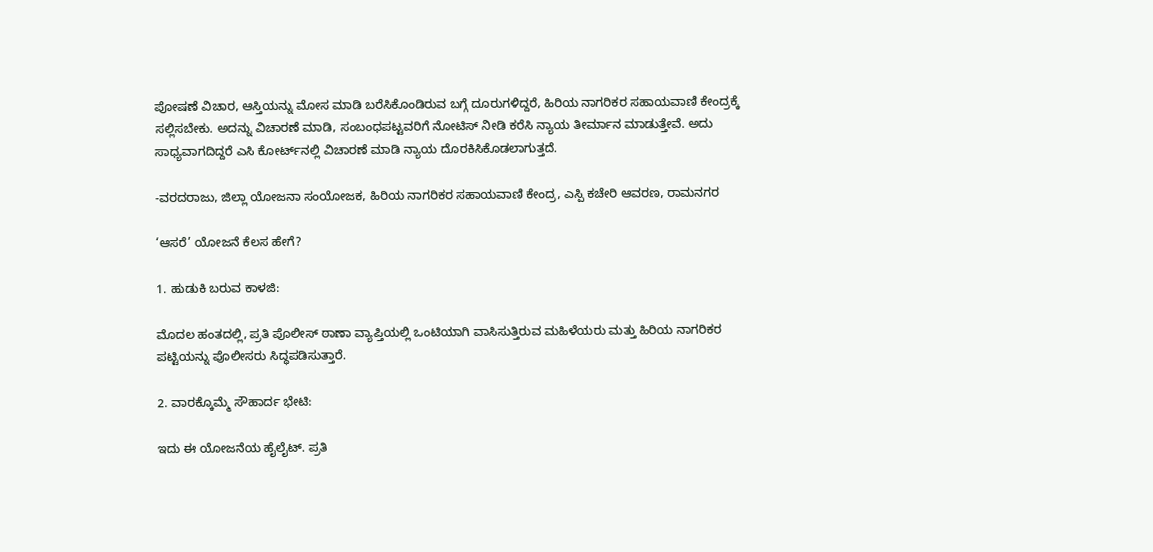ಪೋಷಣೆ ವಿಚಾರ, ಆಸ್ತಿಯನ್ನು ಮೋಸ ಮಾಡಿ ಬರೆಸಿಕೊಂಡಿರುವ ಬಗ್ಗೆ ದೂರುಗಳಿದ್ದರೆ, ಹಿರಿಯ ನಾಗರಿಕರ ಸಹಾಯವಾಣಿ ಕೇಂದ್ರಕ್ಕೆ ಸಲ್ಲಿಸಬೇಕು. ಅದನ್ನು ವಿಚಾರಣೆ ಮಾಡಿ, ಸಂಬಂಧಪಟ್ಟವರಿಗೆ ನೋಟಿಸ್ ನೀಡಿ ಕರೆಸಿ ನ್ಯಾಯ ತೀರ್ಮಾನ ಮಾಡುತ್ತೇವೆ. ಅದು ಸಾಧ್ಯವಾಗದಿದ್ದರೆ ಎಸಿ ಕೋರ್ಟ್‌ನಲ್ಲಿ ವಿಚಾರಣೆ ಮಾಡಿ ನ್ಯಾಯ ದೊರಕಿಸಿಕೊಡಲಾಗುತ್ತದೆ.

-ವರದರಾಜು, ಜಿಲ್ಲಾ ಯೋಜನಾ ಸಂಯೋಜಕ, ಹಿರಿಯ ನಾಗರಿಕರ ಸಹಾಯವಾಣಿ ಕೇಂದ್ರ, ಎಸ್ಪಿ ಕಚೇರಿ ಆವರಣ, ರಾಮನಗರ

‘ಆಸರೆ’ ಯೋಜನೆ ಕೆಲಸ ಹೇಗೆ?

1. ಹುಡುಕಿ ಬರುವ ಕಾಳಜಿ:

ಮೊದಲ ಹಂತದಲ್ಲಿ, ಪ್ರತಿ ಪೊಲೀಸ್ ಠಾಣಾ ವ್ಯಾಪ್ತಿಯಲ್ಲಿ ಒಂಟಿಯಾಗಿ ವಾಸಿಸುತ್ತಿರುವ ಮಹಿಳೆಯರು ಮತ್ತು ಹಿರಿಯ ನಾಗರಿಕರ ಪಟ್ಟಿಯನ್ನು ಪೊಲೀಸರು ಸಿದ್ಧಪಡಿಸುತ್ತಾರೆ.

2. ವಾರಕ್ಕೊಮ್ಮೆ ಸೌಹಾರ್ದ ಭೇಟಿ:

ಇದು ಈ ಯೋಜನೆಯ ಹೈಲೈಟ್. ಪ್ರತಿ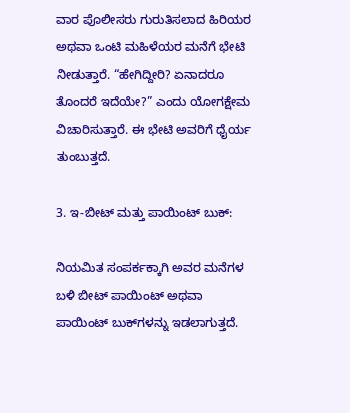ವಾರ ಪೊಲೀಸರು ಗುರುತಿಸಲಾದ ಹಿರಿಯರ ಅಥವಾ ಒಂಟಿ ಮಹಿಳೆಯರ ಮನೆಗೆ ಭೇಟಿ ನೀಡುತ್ತಾರೆ. “ಹೇಗಿದ್ದೀರಿ? ಏನಾದರೂ ತೊಂದರೆ ಇದೆಯೇ?” ಎಂದು ಯೋಗಕ್ಷೇಮ ವಿಚಾರಿಸುತ್ತಾರೆ. ಈ ಭೇಟಿ ಅವರಿಗೆ ಧೈರ್ಯ ತುಂಬುತ್ತದೆ.

3. ಇ-ಬೀಟ್ ಮತ್ತು ಪಾಯಿಂಟ್ ಬುಕ್:

ನಿಯಮಿತ ಸಂಪರ್ಕಕ್ಕಾಗಿ ಅವರ ಮನೆಗಳ ಬಳಿ ಬೀಟ್ ಪಾಯಿಂಟ್ ಅಥವಾ ಪಾಯಿಂಟ್ ಬುಕ್‌ಗಳನ್ನು ಇಡಲಾಗುತ್ತದೆ.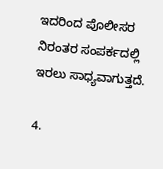ಇದರಿಂದ ಪೊಲೀಸರ ನಿರಂತರ ಸಂಪರ್ಕದಲ್ಲಿ ಇರಲು ಸಾಧ್ಯವಾಗುತ್ತದೆ.

4.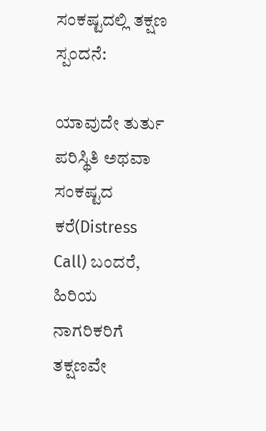ಸಂಕಷ್ಟದಲ್ಲಿ ತಕ್ಷಣ ಸ್ಪಂದನೆ:

ಯಾವುದೇ ತುರ್ತು ಪರಿಸ್ಥಿತಿ ಅಥವಾ ಸಂಕಷ್ಟದ ಕರೆ(Distress Call) ಬಂದರೆ, ಹಿರಿಯ ನಾಗರಿಕರಿಗೆ ತಕ್ಷಣವೇ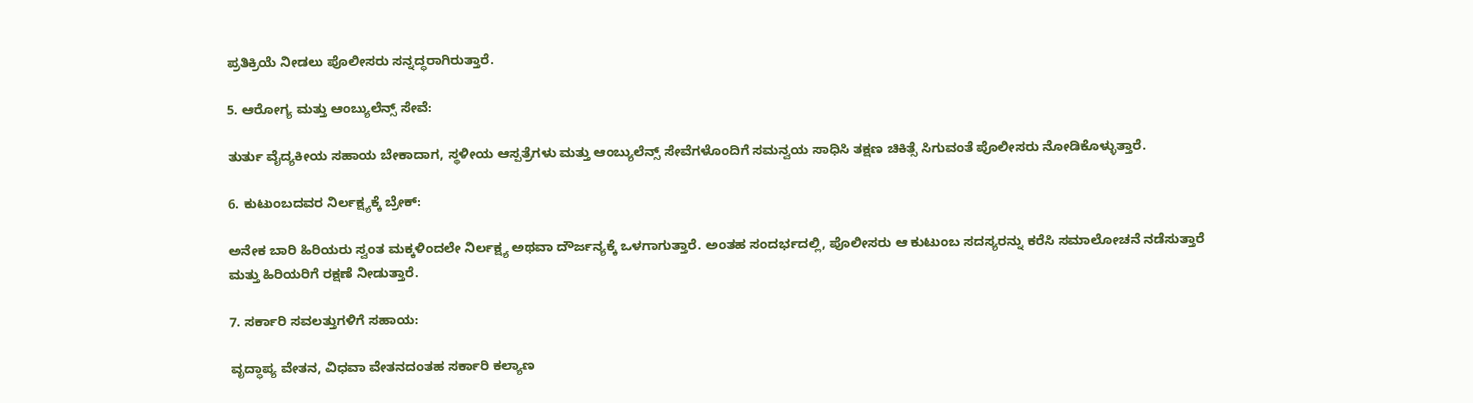ಪ್ರತಿಕ್ರಿಯೆ ನೀಡಲು ಪೊಲೀಸರು ಸನ್ನದ್ಧರಾಗಿರುತ್ತಾರೆ.

5. ಆರೋಗ್ಯ ಮತ್ತು ಆಂಬ್ಯುಲೆನ್ಸ್ ಸೇವೆ:

ತುರ್ತು ವೈದ್ಯಕೀಯ ಸಹಾಯ ಬೇಕಾದಾಗ, ಸ್ಥಳೀಯ ಆಸ್ಪತ್ರೆಗಳು ಮತ್ತು ಆಂಬ್ಯುಲೆನ್ಸ್ ಸೇವೆಗಳೊಂದಿಗೆ ಸಮನ್ವಯ ಸಾಧಿಸಿ ತಕ್ಷಣ ಚಿಕಿತ್ಸೆ ಸಿಗುವಂತೆ ಪೊಲೀಸರು ನೋಡಿಕೊಳ್ಳುತ್ತಾರೆ.

6. ಕುಟುಂಬದವರ ನಿರ್ಲಕ್ಷ್ಯಕ್ಕೆ ಬ್ರೇಕ್:

ಅನೇಕ ಬಾರಿ ಹಿರಿಯರು ಸ್ವಂತ ಮಕ್ಕಳಿಂದಲೇ ನಿರ್ಲಕ್ಷ್ಯ ಅಥವಾ ದೌರ್ಜನ್ಯಕ್ಕೆ ಒಳಗಾಗುತ್ತಾರೆ. ಅಂತಹ ಸಂದರ್ಭದಲ್ಲಿ, ಪೊಲೀಸರು ಆ ಕುಟುಂಬ ಸದಸ್ಯರನ್ನು ಕರೆಸಿ ಸಮಾಲೋಚನೆ ನಡೆಸುತ್ತಾರೆ ಮತ್ತು ಹಿರಿಯರಿಗೆ ರಕ್ಷಣೆ ನೀಡುತ್ತಾರೆ.

7. ಸರ್ಕಾರಿ ಸವಲತ್ತುಗಳಿಗೆ ಸಹಾಯ:

ವೃದ್ಧಾಪ್ಯ ವೇತನ, ವಿಧವಾ ವೇತನದಂತಹ ಸರ್ಕಾರಿ ಕಲ್ಯಾಣ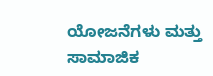ಯೋಜನೆಗಳು ಮತ್ತು ಸಾಮಾಜಿಕ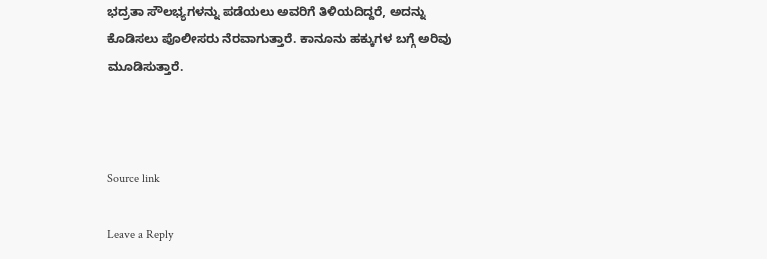ಭದ್ರತಾ ಸೌಲಭ್ಯಗಳನ್ನು ಪಡೆಯಲು ಅವರಿಗೆ ತಿಳಿಯದಿದ್ದರೆ, ಅದನ್ನು ಕೊಡಿಸಲು ಪೊಲೀಸರು ನೆರವಾಗುತ್ತಾರೆ. ಕಾನೂನು ಹಕ್ಕುಗಳ ಬಗ್ಗೆ ಅರಿವು ಮೂಡಿಸುತ್ತಾರೆ.



Source link

Leave a Reply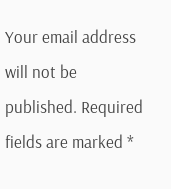Your email address will not be published. Required fields are marked *